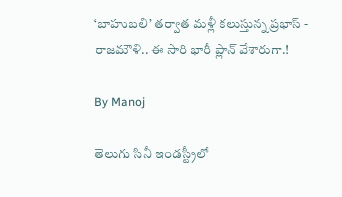‘బాహుబలి’ తర్వాత మళ్లీ కలుస్తున్న ప్రభాస్ - రాజమౌళి.. ఈ సారి భారీ ప్లాన్ వేశారుగా.!

By Manoj

తెలుగు సినీ ఇండస్ట్రీలో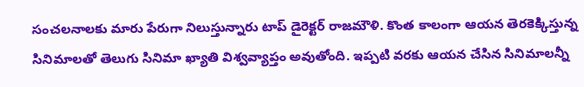సంచలనాలకు మారు పేరుగా నిలుస్తున్నారు టాప్ డైరెక్టర్ రాజమౌళి. కొంత కాలంగా ఆయన తెరకెక్కిస్తున్న సినిమాలతో తెలుగు సినిమా ఖ్యాతి విశ్వవ్యాప్తం అవుతోంది. ఇప్పటి వరకు ఆయన చేసిన సినిమాలన్నీ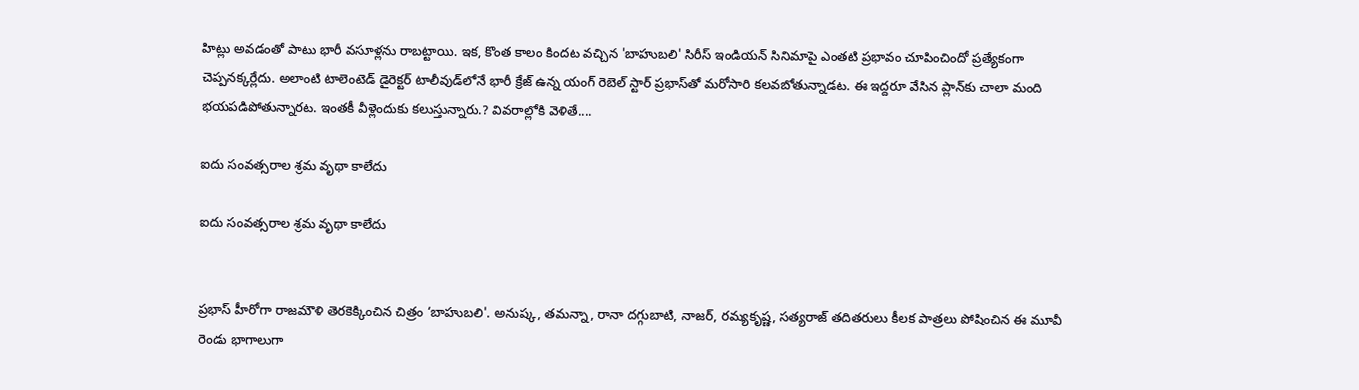హిట్లు అవడంతో పాటు భారీ వసూళ్లను రాబట్టాయి. ఇక, కొంత కాలం కిందట వచ్చిన 'బాహుబలి' సిరీస్ ఇండియన్ సినిమాపై ఎంతటి ప్రభావం చూపించిందో ప్రత్యేకంగా చెప్పనక్కర్లేదు. అలాంటి టాలెంటెడ్ డైరెక్టర్ టాలీవుడ్‌లోనే భారీ క్రేజ్ ఉన్న యంగ్ రెబెల్ స్టార్ ప్రభాస్‌తో మరోసారి కలవబోతున్నాడట. ఈ ఇద్దరూ వేసిన ప్లాన్‌కు చాలా మంది భయపడిపోతున్నారట. ఇంతకీ వీళ్లెందుకు కలుస్తున్నారు.? వివరాల్లోకి వెళితే....

ఐదు సంవత్సరాల శ్రమ వృథా కాలేదు

ఐదు సంవత్సరాల శ్రమ వృథా కాలేదు


ప్రభాస్ హీరోగా రాజమౌళి తెరకెక్కించిన చిత్రం ‘బాహుబలి'. అనుష్క, తమన్నా, రానా దగ్గుబాటి, నాజర్, రమ్యకృష్ణ, సత్యరాజ్ తదితరులు కీలక పాత్రలు పోషించిన ఈ మూవీ రెండు భాగాలుగా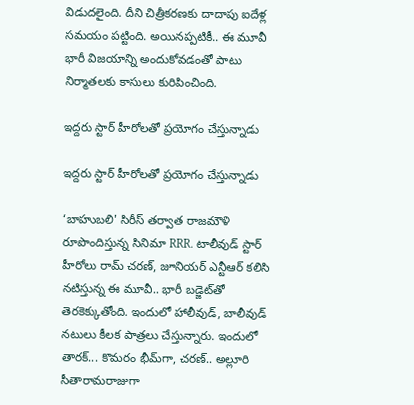విడుదలైంది. దీని చిత్రీకరణకు దాదాపు ఐదేళ్ల సమయం పట్టింది. అయినప్పటికీ.. ఈ మూవీ భారీ విజయాన్ని అందుకోవడంతో పాటు నిర్మాతలకు కాసులు కురిపించింది.

ఇద్దరు స్టార్ హీరోలతో ప్రయోగం చేస్తున్నాడు

ఇద్దరు స్టార్ హీరోలతో ప్రయోగం చేస్తున్నాడు

‘బాహుబలి' సిరీస్ తర్వాత రాజమౌళి రూపొందిస్తున్న సినిమా RRR. టాలీవుడ్ స్టార్ హీరోలు రామ్ చరణ్, జూనియర్ ఎన్టీఆర్ కలిసి నటిస్తున్న ఈ మూవీ.. భారీ బడ్జెట్‌తో తెరకెక్కుతోంది. ఇందులో హాలీవుడ్, బాలీవుడ్ నటులు కీలక పాత్రలు చేస్తున్నారు. ఇందులో తారక్... కొమరం భీమ్‌గా, చరణ్.. అల్లూరి సీతారామరాజుగా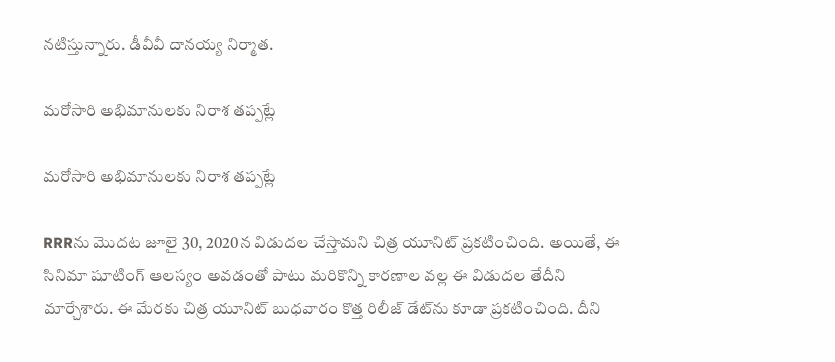నటిస్తున్నారు. డీవీవీ దానయ్య నిర్మాత.

మరోసారి అభిమానులకు నిరాశ తప్పట్లే

మరోసారి అభిమానులకు నిరాశ తప్పట్లే

RRRను మొదట జూలై 30, 2020న విడుదల చేస్తామని చిత్ర యూనిట్ ప్రకటించింది. అయితే, ఈ సినిమా షూటింగ్ ఆలస్యం అవడంతో పాటు మరికొన్ని కారణాల వల్ల ఈ విడుదల తేదీని మార్చేశారు. ఈ మేరకు చిత్ర యూనిట్ బుధవారం కొత్త రిలీజ్ డేట్‌ను కూడా ప్రకటించింది. దీని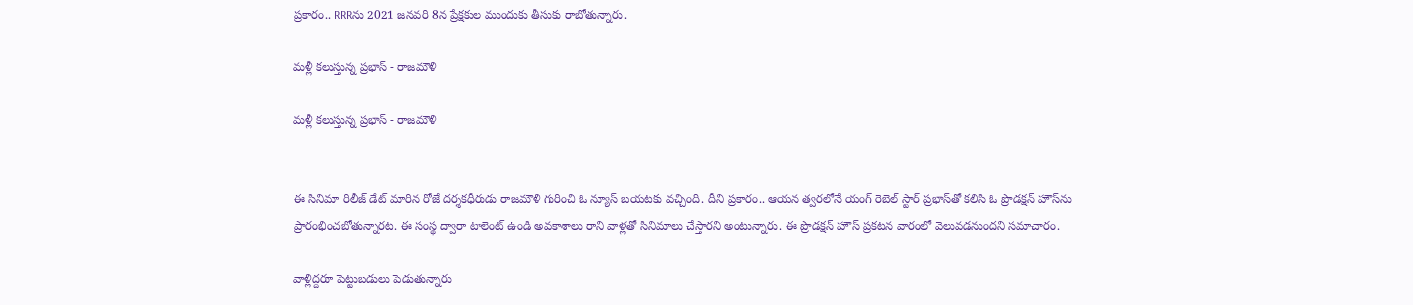ప్రకారం.. RRRను 2021 జనవరి 8న ప్రేక్షకుల ముందుకు తీసుకు రాబోతున్నారు.

మళ్లీ కలుస్తున్న ప్రభాస్ - రాజమౌళి

మళ్లీ కలుస్తున్న ప్రభాస్ - రాజమౌళి


ఈ సినిమా రిలీజ్ డేట్ మారిన రోజే దర్శకధీరుడు రాజమౌళి గురించి ఓ న్యూస్ బయటకు వచ్చింది. దీని ప్రకారం.. ఆయన త్వరలోనే యంగ్ రెబెల్ స్టార్ ప్రభాస్‌తో కలిసి ఓ ప్రొడక్షన్ హౌస్‌ను ప్రారంభించబోతున్నారట. ఈ సంస్థ ద్వారా టాలెంట్ ఉండి అవకాశాలు రాని వాళ్లతో సినిమాలు చేస్తారని అంటున్నారు. ఈ ప్రొడక్షన్ హౌస్ ప్రకటన వారంలో వెలువడనుందని సమాచారం.

వాళ్లిద్దరూ పెట్టుబడులు పెడుతున్నారు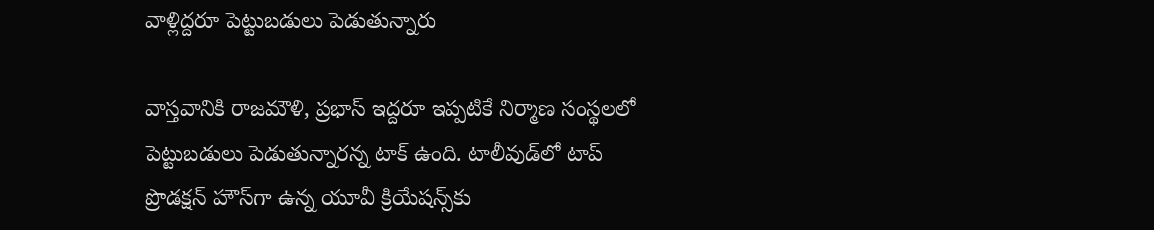వాళ్లిద్దరూ పెట్టుబడులు పెడుతున్నారు

వాస్తవానికి రాజమౌళి, ప్రభాస్ ఇద్దరూ ఇప్పటికే నిర్మాణ సంస్థలలో పెట్టుబడులు పెడుతున్నారన్న టాక్ ఉంది. టాలీవుడ్‌లో టాప్ ప్రొడక్షన్ హౌస్‌గా ఉన్న యూవీ క్రియేషన్స్‌కు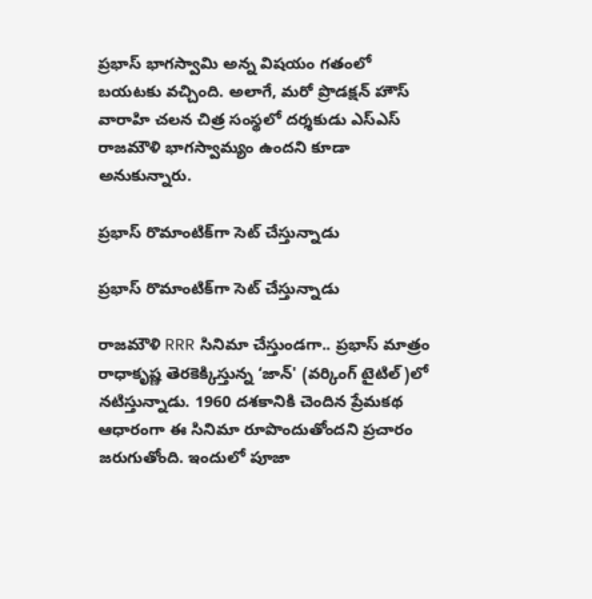ప్రభాస్ భాగస్వామి అన్న విషయం గతంలో బయటకు వచ్చింది. అలాగే, మరో ప్రొడక్షన్ హౌస్ వారాహి చలన చిత్ర సంస్థలో దర్శకుడు ఎస్ఎస్ రాజమౌళి భాగస్వామ్యం ఉందని కూడా అనుకున్నారు.

ప్రభాస్ రొమాంటిక్‌గా సెట్ చేస్తున్నాడు

ప్రభాస్ రొమాంటిక్‌గా సెట్ చేస్తున్నాడు

రాజమౌళి RRR సినిమా చేస్తుండగా.. ప్రభాస్ మాత్రం రాధాకృష్ణ తెరకెక్కిస్తున్న ‘జాన్' (వర్కింగ్ టైటిల్)లో నటిస్తున్నాడు. 1960 దశకానికి చెందిన ప్రేమకథ ఆధారంగా ఈ సినిమా రూపొందుతోందని ప్రచారం జరుగుతోంది. ఇందులో పూజా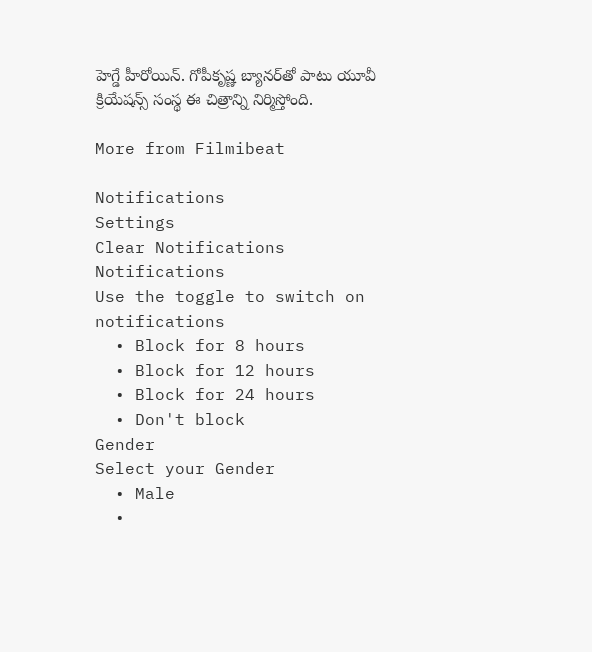హెగ్డే హీరోయిన్. గోపీకృష్ణ బ్యానర్‌తో పాటు యూవీ క్రియేషన్స్ సంస్థ ఈ చిత్రాన్ని నిర్మిస్తోంది.

More from Filmibeat

Notifications
Settings
Clear Notifications
Notifications
Use the toggle to switch on notifications
  • Block for 8 hours
  • Block for 12 hours
  • Block for 24 hours
  • Don't block
Gender
Select your Gender
  • Male
  •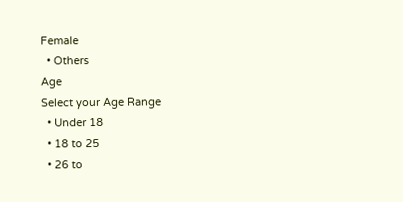Female
  • Others
Age
Select your Age Range
  • Under 18
  • 18 to 25
  • 26 to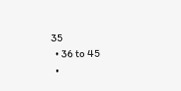35
  • 36 to 45
  •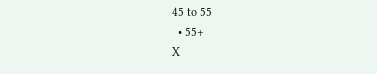45 to 55
  • 55+
X